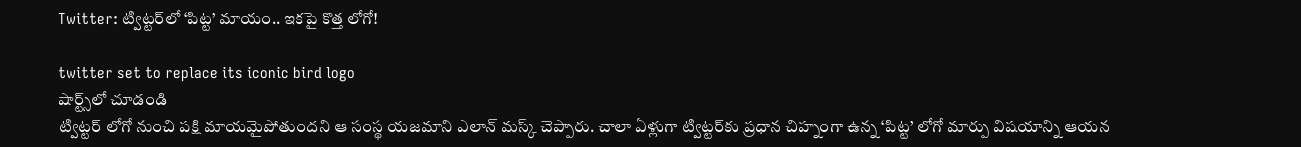Twitter: ట్విట్టర్‌‌లో ‘పిట్ట’ మాయం.. ఇకపై కొత్త లోగో!

twitter set to replace its iconic bird logo
షార్ట్స్‌లో చూడండి
ట్విట్టర్‌ లోగో నుంచి పక్షి మాయమైపోతుందని ఆ సంస్థ యజమాని ఎలాన్‌ మస్క్‌ చెప్పారు. చాలా ఏళ్లుగా ట్విట్టర్‌‌కు ప్రధాన చిహ్నంగా ఉన్న ‘పిట్ట’ లోగో మార్పు విషయాన్ని ఆయన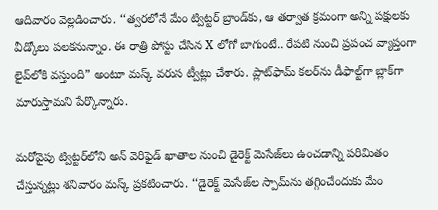ఆదివారం వెల్లడించారు. ‘‘త్వరలోనే మేం ట్విట్టర్‌ బ్రాండ్‌కు, ఆ తర్వాత క్రమంగా అన్ని పక్షులకు వీడ్కోలు పలకనున్నాం. ఈ రాత్రి పోస్టు చేసిన X లోగో బాగుంటే.. రేపటి నుంచి ప్రపంచ వ్యాప్తంగా లైవ్‌లోకి వస్తుంది” అంటూ మస్క్ వరుస ట్వీట్లు చేశారు. ప్లాట్‌ఫామ్‌ కలర్‌‌ను డీఫాల్ట్‌గా బ్లాక్‌గా మారుస్తామని పేర్కొన్నారు.

మరోవైపు ట్విట్టర్‌లోని అన్‌ వెరిఫైడ్‌ ఖాతాల నుంచి డైరెక్ట్ మెసేజ్‌లు ఉంచడాన్ని పరిమితం చేస్తున్నట్లు శనివారం మస్క్‌ ప్రకటించారు. ‘‘డైరెక్ట్‌ మెసేజ్‌ల స్పామ్‌ను తగ్గించేందుకు మేం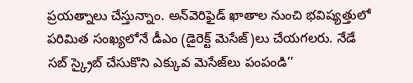ప్రయత్నాలు చేస్తున్నాం. అన్‌వెరిఫైడ్‌ ఖాతాల నుంచి భవిష్యత్తులో పరిమిత సంఖ్యలోనే డీఎం (డైరెక్ట్‌ మెసేజ్‌)లు చేయగలరు. నేడే సబ్ స్క్రైబ్‌ చేసుకొని ఎక్కువ మెసేజ్‌లు పంపండి’’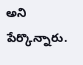అని పేర్కొన్నారు.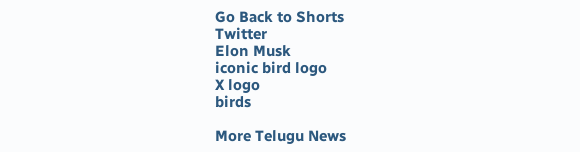Go Back to Shorts
Twitter
Elon Musk
iconic bird logo
X logo
birds

More Telugu News